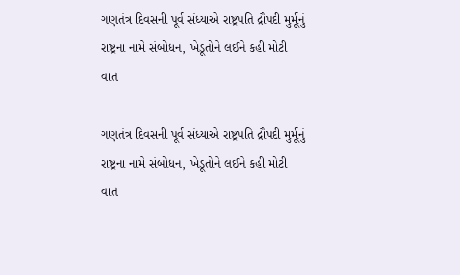ગણતંત્ર દિવસની પૂર્વ સંધ્યાએ રાષ્ટ્રપતિ દ્રૌપદી મુર્મૂનું રાષ્ટ્રના નામે સંબોધન, ખેડૂતોને લઈને કહી મોટી વાત

ગણતંત્ર દિવસની પૂર્વ સંધ્યાએ રાષ્ટ્રપતિ દ્રૌપદી મુર્મૂનું રાષ્ટ્રના નામે સંબોધન, ખેડૂતોને લઈને કહી મોટી વાત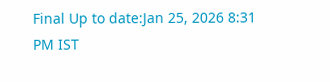Final Up to date:Jan 25, 2026 8:31 PM IST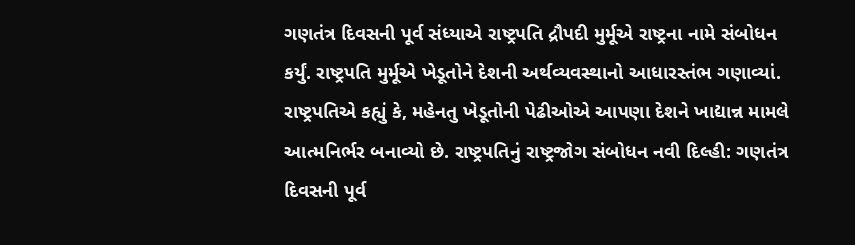ગણતંત્ર દિવસની પૂર્વ સંધ્યાએ રાષ્ટ્રપતિ દ્રૌપદી મુર્મૂએ રાષ્ટ્રના નામે સંબોધન કર્યું. રાષ્ટ્રપતિ મુર્મૂએ ખેડૂતોને દેશની અર્થવ્યવસ્થાનો આધારસ્તંભ ગણાવ્યાં. રાષ્ટ્રપતિએ કહ્યું કે, મહેનતુ ખેડૂતોની પેઢીઓએ આપણા દેશને ખાદ્યાન્ન મામલે આત્મનિર્ભર બનાવ્યો છે. રાષ્ટ્રપતિનું રાષ્ટ્રજોગ સંબોધન નવી દિલ્હી: ગણતંત્ર દિવસની પૂર્વ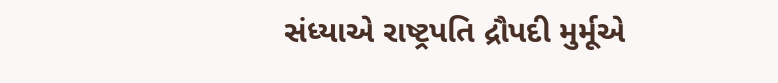સંધ્યાએ રાષ્ટ્રપતિ દ્રૌપદી મુર્મૂએ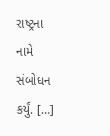રાષ્ટ્રના નામે સંબોધન કર્યું. […]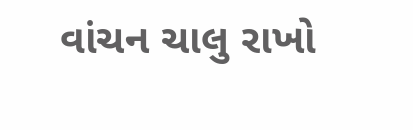વાંચન ચાલુ રાખો